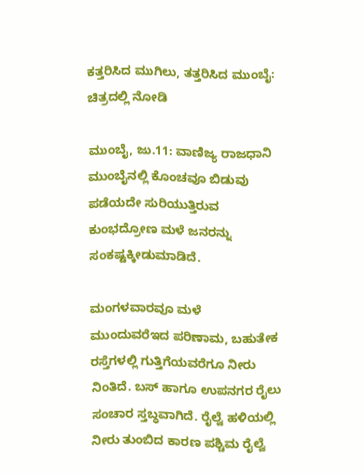ಕತ್ತರಿಸಿದ ಮುಗಿಲು, ತತ್ತರಿಸಿದ ಮುಂಬೈ: ಚಿತ್ರದಲ್ಲಿ ನೋಡಿ

ಮುಂಬೈ, ಜು.11: ವಾಣಿಜ್ಯ ರಾಜಧಾನಿ ಮುಂಬೈನಲ್ಲಿ ಕೊಂಚವೂ ಬಿಡುವು ಪಡೆಯದೇ ಸುರಿಯುತ್ತಿರುವ ಕುಂಭದ್ರೋಣ ಮಳೆ ಜನರನ್ನು ಸಂಕಷ್ಟಕ್ಕೀಡುಮಾಡಿದೆ.

ಮಂಗಳವಾರವೂ ಮಳೆ ಮುಂದುವರೆಇದ ಪರಿಣಾಮ, ಬಹುತೇಕ ರಸ್ತೆಗಳಲ್ಲಿ ಗುತ್ತಿಗೆಯವರೆಗೂ ನೀರು ನಿಂತಿದೆ. ಬಸ್‌ ಹಾಗೂ ಉಪನಗರ ರೈಲು ಸಂಚಾರ ಸ್ತಬ್ಧವಾಗಿದೆ. ರೈಲ್ವೆ ಹಳಿಯಲ್ಲಿ ನೀರು ತುಂಬಿದ ಕಾರಣ ಪಶ್ಚಿಮ ರೈಲ್ವೆ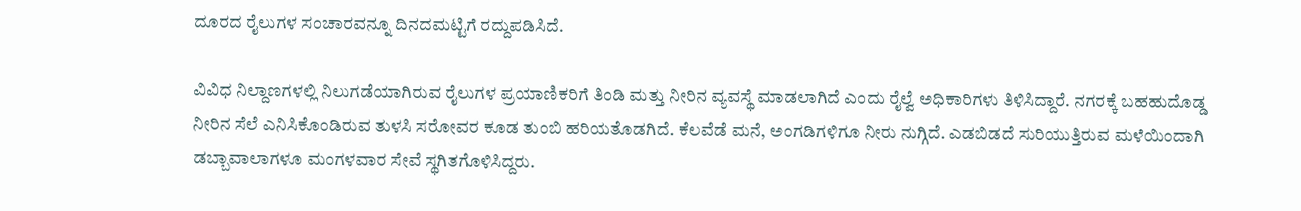ದೂರದ ರೈಲುಗಳ ಸಂಚಾರವನ್ನೂ ದಿನದಮಟ್ಟಿಗೆ ರದ್ದುಪಡಿಸಿದೆ.

ವಿವಿಧ ನಿಲ್ದಾಣಗಳಲ್ಲಿ ನಿಲುಗಡೆಯಾಗಿರುವ ರೈಲುಗಳ ಪ್ರಯಾಣಿಕರಿಗೆ ತಿಂಡಿ ಮತ್ತು ನೀರಿನ ವ್ಯವಸ್ಥೆ ಮಾಡಲಾಗಿದೆ ಎಂದು ರೈಲ್ವೆ ಅಧಿಕಾರಿಗಳು ತಿಳಿಸಿದ್ದಾರೆ. ನಗರಕ್ಕೆ ಬಹಹುದೊಡ್ಡ ನೀರಿನ ಸೆಲೆ ಎನಿಸಿಕೊಂಡಿರುವ ತುಳಸಿ ಸರೋವರ ಕೂಡ ತುಂಬಿ ಹರಿಯತೊಡಗಿದೆ. ಕೆಲವೆಡೆ ಮನೆ, ಅಂಗಡಿಗಳಿಗೂ ನೀರು ನುಗ್ಗಿದೆ. ಎಡಬಿಡದೆ ಸುರಿಯುತ್ತಿರುವ ಮಳೆಯಿಂದಾಗಿ ಡಬ್ಬಾವಾಲಾಗಳೂ ಮಂಗಳವಾರ ಸೇವೆ ಸ್ಥಗಿತಗೊಳಿಸಿದ್ದರು.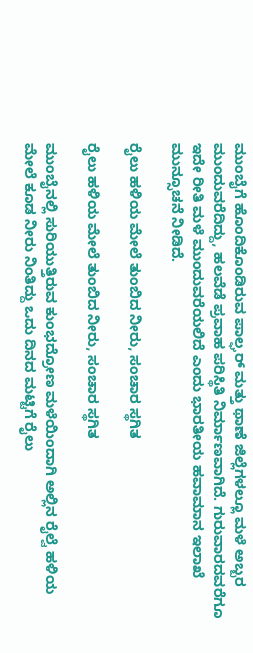ಮುಂಬೈಗೆ ಹೊಂದಿಕೊಂಡಿರುವ ಪಾಲ್ಘರ್‌ ಮತ್ತು ಥಾಣೆ ಜಿಲ್ಲೆಗಳಲ್ಲೂ ಮಳೆ ಅಬ್ಬರ ಮುಂದುವರೆದಿದ್ದು, ಹಲವೆಡೆ ಪ್ರವಾಹ ಪರಿಸ್ಥಿತಿ ನಿರ್ಮಾಣವಾಗಿದೆ. ಗುರುವಾರದವರೆಗೂ ಇದೇ ರೀತಿ ಮಳೆ ಮುಂದುವರೆಯಲಿದೆ ಎಂದು ಭಾರತೀಯ ಹವಾಮಾನ ಇಲಾಖೆ ಮುನ್ಸೂಚನೆ ನೀಡಿದೆ.

ರೈಲು ಹಳಿಯ ಮೇಲೆ ತುಂಬಿದ ನೀರು, ಸಂಚಾರ ಸ್ಥಗಿತ

ರೈಲು ಹಳಿಯ ಮೇಲೆ ತುಂಬಿದ ನೀರು, ಸಂಚಾರ ಸ್ಥಗಿತ

ಮುಂಬೈನಲ್ಲಿ ಸುರಿಯುತ್ತಿರುವ ಕುಂಭದ್ರೋಣ ಮಳೆಯಿಂದಾಗಿ ಅಲ್ಲಿನ ರೈಲ್ವೆ ಹಳಿಯ ಮೇಲೆ ಕೂಡ ನೀರು ನಿಂತಿದ್ದು ಒದು ದಿನದ ಮಟ್ಟಿಗೆ ರೈಲು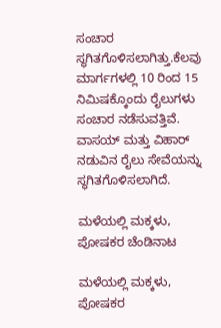ಸಂಚಾರ ಸ್ಥಗಿತಗೊಳಿಸಲಾಗಿತ್ತು.ಕೆಲವು ಮಾರ್ಗಗಳಲ್ಲಿ 10 ರಿಂದ 15 ನಿಮಿಷಕ್ಕೊಂದು ರೈಲುಗಳು ಸಂಚಾರ ನಡೆಸುವತ್ತಿವೆ. ವಾಸಯ್ ಮತ್ತು ವಿಹಾರ್ ನಡುವಿನ ರೈಲು ಸೇವೆಯನ್ನು ಸ್ಥಗಿತಗೊಳಿಸಲಾಗಿದೆ.

ಮಳೆಯಲ್ಲಿ ಮಕ್ಕಳು, ಪೋಷಕರ ಚೆಂಡಿನಾಟ

ಮಳೆಯಲ್ಲಿ ಮಕ್ಕಳು, ಪೋಷಕರ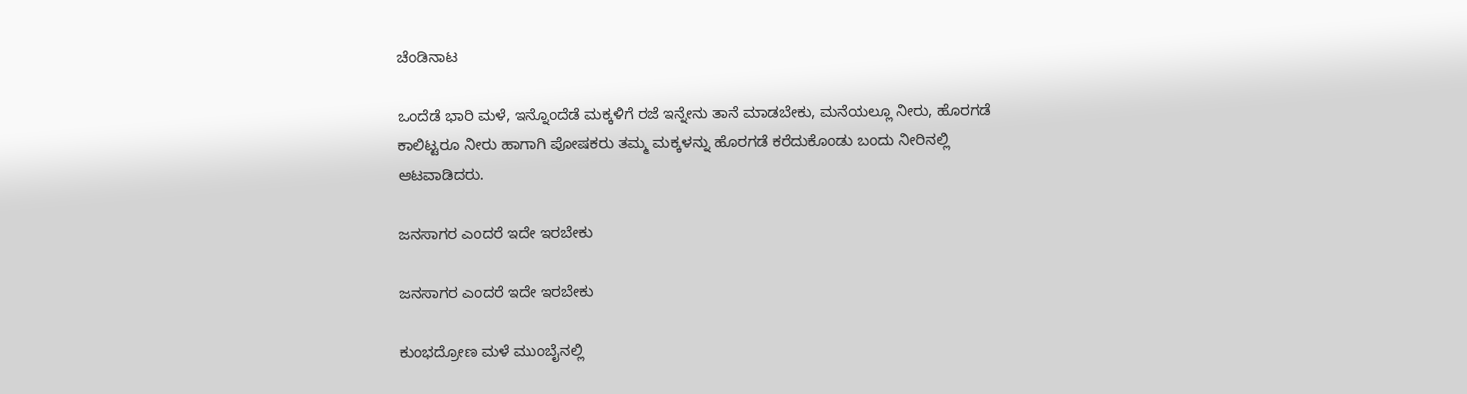ಚೆಂಡಿನಾಟ

ಒಂದೆಡೆ ಭಾರಿ ಮಳೆ, ಇನ್ನೊಂದೆಡೆ ಮಕ್ಕಳಿಗೆ ರಜೆ ಇನ್ನೇನು ತಾನೆ ಮಾಡಬೇಕು, ಮನೆಯಲ್ಲೂ ನೀರು, ಹೊರಗಡೆ ಕಾಲಿಟ್ಟರೂ ನೀರು ಹಾಗಾಗಿ ಪೋಷಕರು ತಮ್ಮ ಮಕ್ಕಳನ್ನು ಹೊರಗಡೆ ಕರೆದುಕೊಂಡು ಬಂದು ನೀರಿನಲ್ಲಿ ಆಟವಾಡಿದರು.

ಜನಸಾಗರ ಎಂದರೆ ಇದೇ ಇರಬೇಕು

ಜನಸಾಗರ ಎಂದರೆ ಇದೇ ಇರಬೇಕು

ಕುಂಭದ್ರೋಣ ಮಳೆ ಮುಂಬೈನಲ್ಲಿ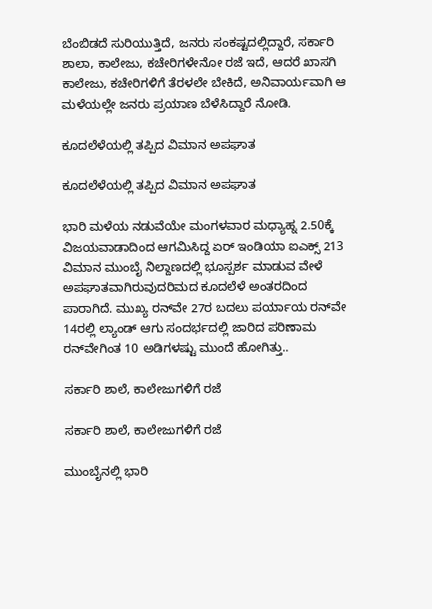ಬೆಂಬಿಡದೆ ಸುರಿಯುತ್ತಿದೆ, ಜನರು ಸಂಕಷ್ಟದಲ್ಲಿದ್ದಾರೆ, ಸರ್ಕಾರಿ ಶಾಲಾ, ಕಾಲೇಜು, ಕಚೇರಿಗಳೇನೋ ರಜೆ ಇದೆ, ಆದರೆ ಖಾಸಗಿ ಕಾಲೇಜು, ಕಚೇರಿಗಳಿಗೆ ತೆರಳಲೇ ಬೇಕಿದೆ, ಅನಿವಾರ್ಯವಾಗಿ ಆ ಮಳೆಯಲ್ಲೇ ಜನರು ಪ್ರಯಾಣ ಬೆಳೆಸಿದ್ದಾರೆ ನೋಡಿ.

ಕೂದಲೆಳೆಯಲ್ಲಿ ತಪ್ಪಿದ ವಿಮಾನ ಅಪಘಾತ

ಕೂದಲೆಳೆಯಲ್ಲಿ ತಪ್ಪಿದ ವಿಮಾನ ಅಪಘಾತ

ಭಾರಿ ಮಳೆಯ ನಡುವೆಯೇ ಮಂಗಳವಾರ ಮಧ್ಯಾಹ್ನ 2.50ಕ್ಕೆ ವಿಜಯವಾಡಾದಿಂದ ಆಗಮಿಸಿದ್ದ ಏರ್ ಇಂಡಿಯಾ ಐಎಕ್ಸ್‌ 213 ವಿಮಾನ ಮುಂಬೈ ನಿಲ್ದಾಣದಲ್ಲಿ ಭೂಸ್ಪರ್ಶ ಮಾಡುವ ವೇಳೆ ಅಪಘಾತವಾಗಿರುವುದರಿಮದ ಕೂದಲೆಳೆ ಅಂತರದಿಂದ ಪಾರಾಗಿದೆ. ಮುಖ್ಯ ರನ್‌ವೇ 27ರ ಬದಲು ಪರ್ಯಾಯ ರನ್‌ವೇ 14ರಲ್ಲಿ ಲ್ಯಾಂಡ್‌ ಆಗು ಸಂದರ್ಭದಲ್ಲಿ ಜಾರಿದ ಪರಿಣಾಮ ರನ್‌ವೇಗಿಂತ 10 ಅಡಿಗಳಷ್ಟು ಮುಂದೆ ಹೋಗಿತ್ತು..

ಸರ್ಕಾರಿ ಶಾಲೆ, ಕಾಲೇಜುಗಳಿಗೆ ರಜೆ

ಸರ್ಕಾರಿ ಶಾಲೆ, ಕಾಲೇಜುಗಳಿಗೆ ರಜೆ

ಮುಂಬೈನಲ್ಲಿ ಭಾರಿ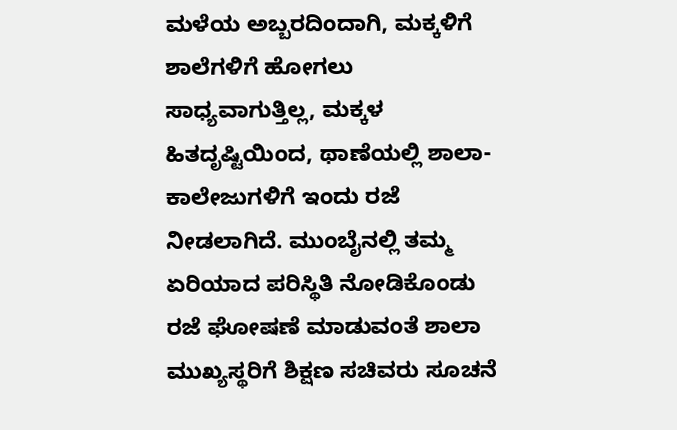ಮಳೆಯ ಅಬ್ಬರದಿಂದಾಗಿ, ಮಕ್ಕಳಿಗೆ ಶಾಲೆಗಳಿಗೆ ಹೋಗಲು ಸಾಧ್ಯವಾಗುತ್ತಿಲ್ಲ, ಮಕ್ಕಳ ಹಿತದೃಷ್ಟಿಯಿಂದ, ಥಾಣೆಯಲ್ಲಿ ಶಾಲಾ-ಕಾಲೇಜುಗಳಿಗೆ ಇಂದು ರಜೆ ನೀಡಲಾಗಿದೆ. ಮುಂಬೈನಲ್ಲಿ ತಮ್ಮ ಏರಿಯಾದ ಪರಿಸ್ಥಿತಿ ನೋಡಿಕೊಂಡು ರಜೆ ಘೋಷಣೆ ಮಾಡುವಂತೆ ಶಾಲಾ ಮುಖ್ಯಸ್ಥರಿಗೆ ಶಿಕ್ಷಣ ಸಚಿವರು ಸೂಚನೆ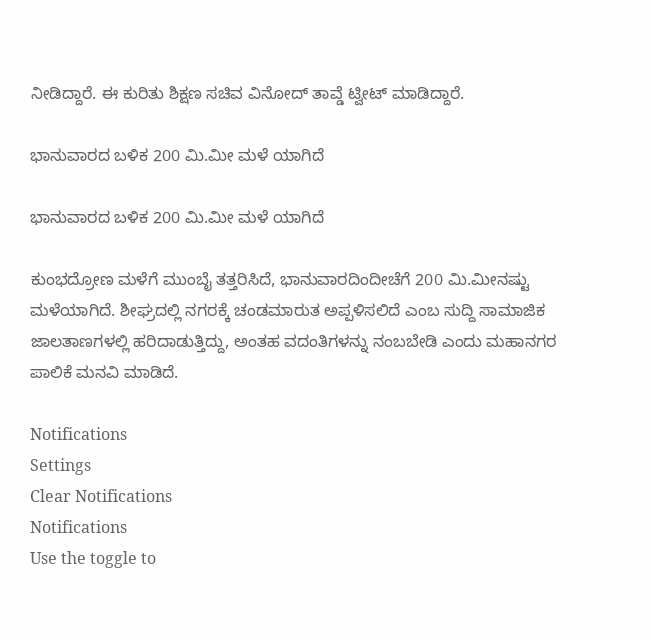ನೀಡಿದ್ದಾರೆ. ಈ ಕುರಿತು ಶಿಕ್ಷಣ ಸಚಿವ ವಿನೋದ್ ತಾವ್ಡೆ ಟ್ವೀಟ್ ಮಾಡಿದ್ದಾರೆ.

ಭಾನುವಾರದ ಬಳಿಕ 200 ಮಿ.ಮೀ ಮಳೆ ಯಾಗಿದೆ

ಭಾನುವಾರದ ಬಳಿಕ 200 ಮಿ.ಮೀ ಮಳೆ ಯಾಗಿದೆ

ಕುಂಭದ್ರೋಣ ಮಳೆಗೆ ಮುಂಬೈ ತತ್ತರಿಸಿದೆ, ಭಾನುವಾರದಿಂದೀಚೆಗೆ 200 ಮಿ.ಮೀನಷ್ಟು ಮಳೆಯಾಗಿದೆ. ಶೀಘ್ರದಲ್ಲಿ ನಗರಕ್ಕೆ ಚಂಡಮಾರುತ ಅಪ್ಪಳಿಸಲಿದೆ ಎಂಬ ಸುದ್ದಿ ಸಾಮಾಜಿಕ ಜಾಲತಾಣಗಳಲ್ಲಿ ಹರಿದಾಡುತ್ತಿದ್ದು, ಅಂತಹ ವದಂತಿಗಳನ್ನು ನಂಬಬೇಡಿ ಎಂದು ಮಹಾನಗರ ಪಾಲಿಕೆ ಮನವಿ ಮಾಡಿದೆ.

Notifications
Settings
Clear Notifications
Notifications
Use the toggle to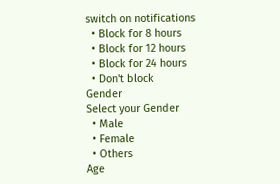switch on notifications
  • Block for 8 hours
  • Block for 12 hours
  • Block for 24 hours
  • Don't block
Gender
Select your Gender
  • Male
  • Female
  • Others
Age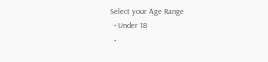Select your Age Range
  • Under 18
  •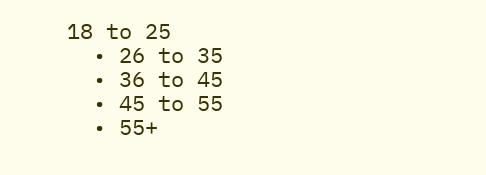18 to 25
  • 26 to 35
  • 36 to 45
  • 45 to 55
  • 55+